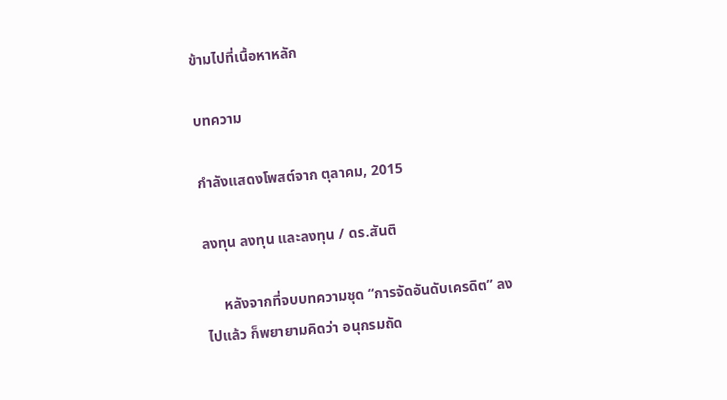ข้ามไปที่เนื้อหาหลัก

บทความ

กำลังแสดงโพสต์จาก ตุลาคม, 2015

ลงทุน ลงทุน และลงทุน / ดร.สันติ

     หลังจากที่จบบทความชุด “การจัดอันดับเครดิต” ลงไปแล้ว ก็พยายามคิดว่า อนุกรมถัด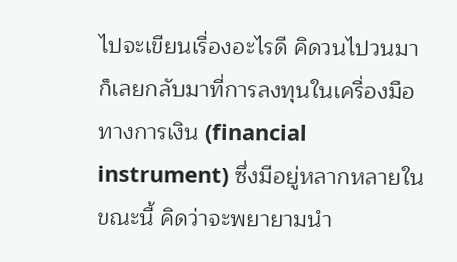ไปจะเขียนเรื่องอะไรดี คิดวนไปวนมา ก็เลยกลับมาที่การลงทุนในเครื่องมือทางการเงิน (financial instrument) ซึ่งมีอยู่หลากหลายในขณะนี้ คิดว่าจะพยายามนำ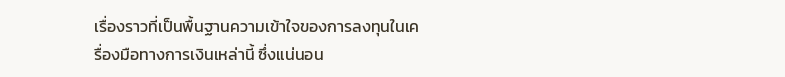เรื่องราวที่เป็นพื้นฐานความเข้าใจของการลงทุนในเครื่องมือทางการเงินเหล่านี้ ซึ่งแน่นอน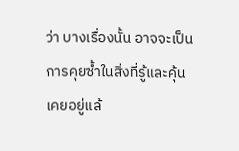ว่า บางเรื่องนั้น อาจจะเป็นการคุยซ้ำในสิ่งที่รู้และคุ้นเคยอยู่แล้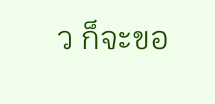ว ก็จะขอ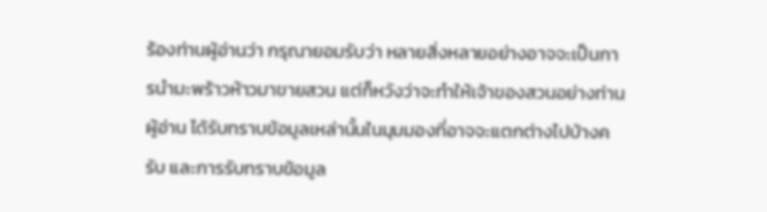ร้องท่านผู้อ่านว่า กรุณายอมรับว่า หลายสิ่งหลายอย่างอาจจะเป็นการนำมะพร้าวห้าวมาขายสวน แต่ก็หวังว่าจะทำให้เจ้าของสวนอย่างท่านผู้อ่าน ได้รับทราบข้อมูลเหล่านั้นในมุมมองที่อาจจะแตกต่างไปบ้างครับ และการรับทราบข้อมูล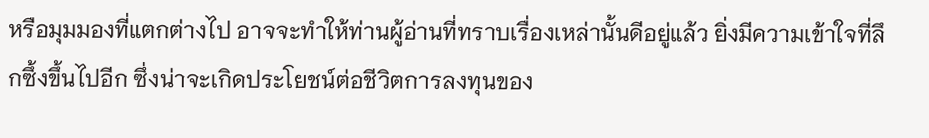หรือมุมมองที่แตกต่างไป อาจจะทำให้ท่านผู้อ่านที่ทราบเรื่องเหล่านั้นดีอยู่แล้ว ยิ่งมีความเข้าใจที่ลึกซึ้งขึ้นไปอีก ซึ่งน่าจะเกิดประโยชน์ต่อชีวิตการลงทุนของ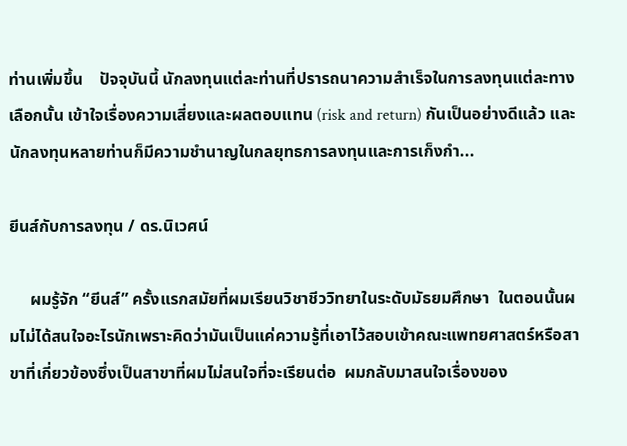ท่านเพิ่มขึ้น    ปัจจุบันนี้ นักลงทุนแต่ละท่านที่ปรารถนาความสำเร็จในการลงทุนแต่ละทางเลือกนั้น เข้าใจเรื่องความเสี่ยงและผลตอบแทน (risk and return) กันเป็นอย่างดีแล้ว และนักลงทุนหลายท่านก็มีความชำนาญในกลยุทธการลงทุนและการเก็งกำ...

ยีนส์กับการลงทุน / ดร.นิเวศน์

     ผมรู้จัก “ยีนส์” ครั้งแรกสมัยที่ผมเรียนวิชาชีววิทยาในระดับมัธยมศึกษา  ในตอนนั้นผมไม่ได้สนใจอะไรนักเพราะคิดว่ามันเป็นแค่ความรู้ที่เอาไว้สอบเข้าคณะแพทยศาสตร์หรือสาขาที่เกี่ยวข้องซึ่งเป็นสาขาที่ผมไม่สนใจที่จะเรียนต่อ  ผมกลับมาสนใจเรื่องของ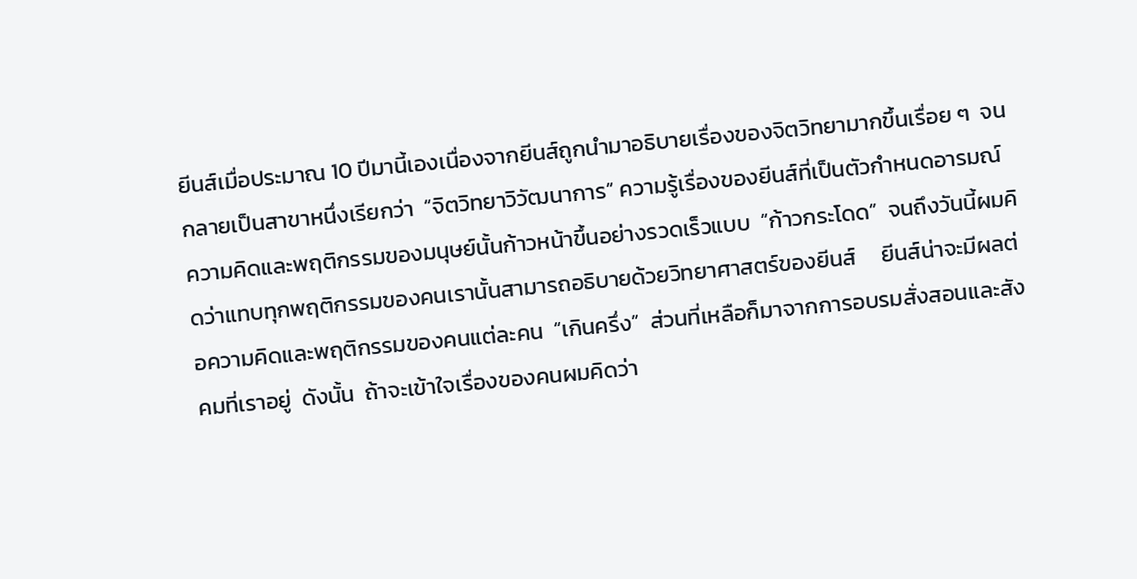ยีนส์เมื่อประมาณ 10 ปีมานี้เองเนื่องจากยีนส์ถูกนำมาอธิบายเรื่องของจิตวิทยามากขึ้นเรื่อย ๆ  จนกลายเป็นสาขาหนึ่งเรียกว่า  “จิตวิทยาวิวัฒนาการ” ความรู้เรื่องของยีนส์ที่เป็นตัวกำหนดอารมณ์ ความคิดและพฤติกรรมของมนุษย์นั้นก้าวหน้าขึ้นอย่างรวดเร็วแบบ  “ก้าวกระโดด”  จนถึงวันนี้ผมคิดว่าแทบทุกพฤติกรรมของคนเรานั้นสามารถอธิบายด้วยวิทยาศาสตร์ของยีนส์     ยีนส์น่าจะมีผลต่อความคิดและพฤติกรรมของคนแต่ละคน  “เกินครึ่ง”  ส่วนที่เหลือก็มาจากการอบรมสั่งสอนและสังคมที่เราอยู่  ดังนั้น  ถ้าจะเข้าใจเรื่องของคนผมคิดว่า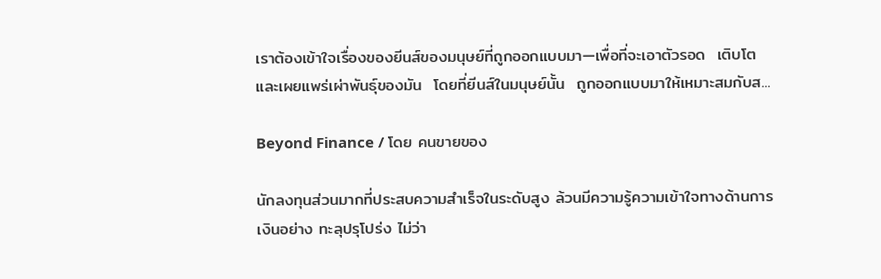เราต้องเข้าใจเรื่องของยีนส์ของมนุษย์ที่ถูกออกแบบมา—เพื่อที่จะเอาตัวรอด  เติบโต  และเผยแพร่เผ่าพันธุ์ของมัน  โดยที่ยีนส์ในมนุษย์นั้น  ถูกออกแบบมาให้เหมาะสมกับส...

Beyond Finance / โดย คนขายของ

นักลงทุนส่วนมากที่ประสบความสำเร็จในระดับสูง ล้วนมีความรู้ความเข้าใจทางด้านการเงินอย่าง ทะลุปรุโปร่ง ไม่ว่า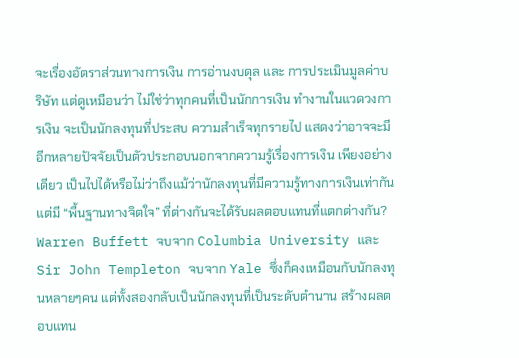จะเรื่องอัตราส่วนทางการเงิน การอ่านงบดุล และ การประเมินมูลค่าบริษัท แต่ดูเหมือนว่า ไม่ใช่ว่าทุกคนที่เป็นนักการเงิน ทำงานในแวดวงการเงิน จะเป็นนักลงทุนที่ประสบ ความสำเร็จทุกรายไป แสดงว่าอาจจะมีอีกหลายปัจจัยเป็นตัวประกอบนอกจากความรู้เรื่องการเงิน เพียงอย่างเดียว เป็นไปได้หรือไม่ว่าถึงแม้ว่านักลงทุนที่มีความรู้ทางการเงินเท่ากัน แต่มี “พื้นฐานทางจิตใจ” ที่ต่างกันจะได้รับผลตอบแทนที่แตกต่างกัน? Warren Buffett จบจาก Columbia University และ Sir John Templeton จบจาก Yale ซึ่งก็คงเหมือนกับนักลงทุนหลายๆคน แต่ทั้งสองกลับเป็นนักลงทุนที่เป็นระดับตำนาน สร้างผลตอบแทน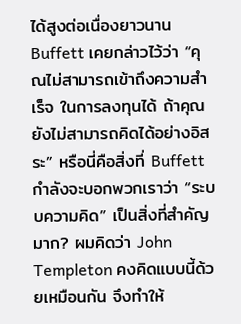ได้สูงต่อเนื่องยาวนาน  Buffett เคยกล่าวไว้ว่า “คุณไม่สามารถเข้าถึงความสำเร็จ ในการลงทุนได้ ถ้าคุณยังไม่สามารถคิดได้อย่างอิสระ” หรือนี่คือสิ่งที่ Buffett กำลังจะบอกพวกเราว่า “ระบบความคิด” เป็นสิ่งที่สำคัญมาก? ผมคิดว่า John Templeton คงคิดแบบนี้ด้วยเหมือนกัน จึงทำให้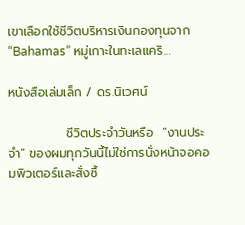เขาเลือกใช้ชีวิตบริหารเงินกองทุนจาก “Bahamas” หมู่เกาะในทะเลแคริ...

หนังสือเล่มเล็ก / ดร.นิเวศน์

             ชีวิตประจำวันหรือ  “งานประจำ” ของผมทุกวันนี้ไม่ใช่การนั่งหน้าจอคอมพิวเตอร์และสั่งซื้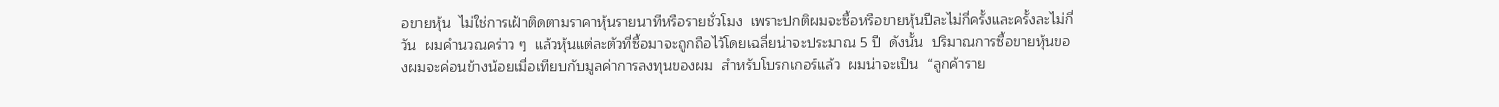อขายหุ้น  ไม่ใช่การเฝ้าติดตามราคาหุ้นรายนาทีหรือรายชั่วโมง  เพราะปกติผมจะซื้อหรือขายหุ้นปีละไม่กี่ครั้งและครั้งละไม่กี่วัน  ผมคำนวณคร่าว ๆ  แล้วหุ้นแต่ละตัวที่ซื้อมาจะถูกถือไว้โดยเฉลี่ยน่าจะประมาณ 5 ปี  ดังนั้น  ปริมาณการซื้อขายหุ้นของผมจะค่อนข้างน้อยเมื่อเทียบกับมูลค่าการลงทุนของผม  สำหรับโบรกเกอร์แล้ว  ผมน่าจะเป็น  “ลูกค้าราย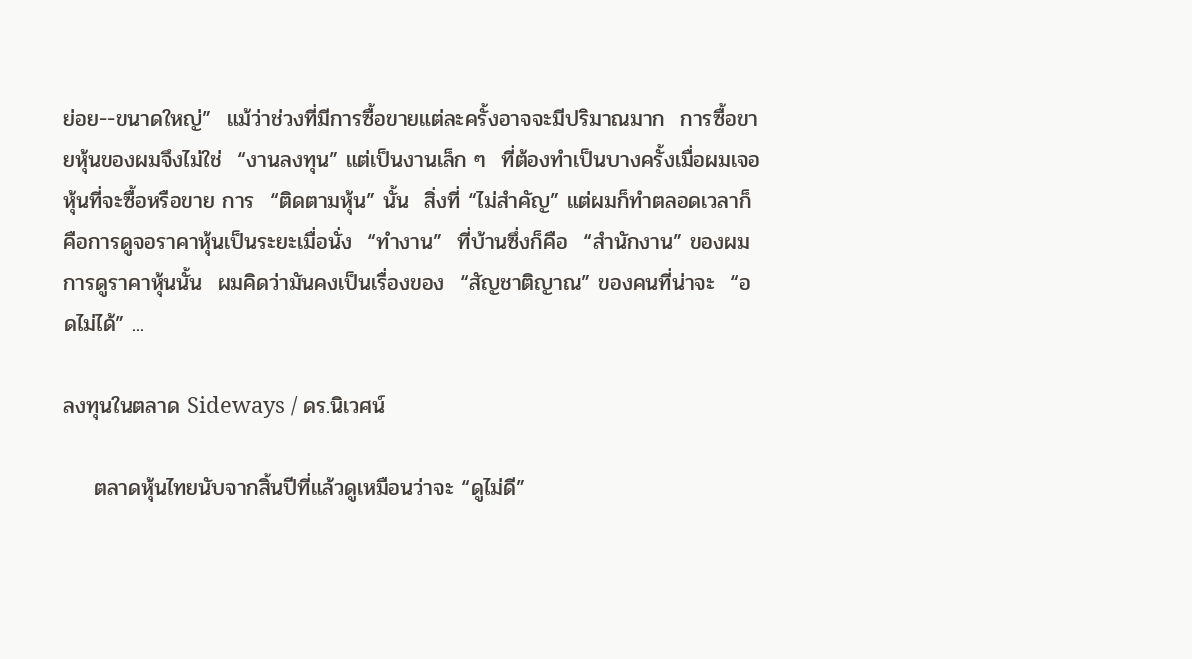ย่อย--ขนาดใหญ่”  แม้ว่าช่วงที่มีการซื้อขายแต่ละครั้งอาจจะมีปริมาณมาก  การซื้อขายหุ้นของผมจึงไม่ใช่  “งานลงทุน” แต่เป็นงานเล็ก ๆ  ที่ต้องทำเป็นบางครั้งเมื่อผมเจอหุ้นที่จะซื้อหรือขาย การ  “ติดตามหุ้น” นั้น  สิ่งที่ “ไม่สำคัญ” แต่ผมก็ทำตลอดเวลาก็คือการดูจอราคาหุ้นเป็นระยะเมื่อนั่ง  “ทำงาน”  ที่บ้านซึ่งก็คือ  “สำนักงาน” ของผม   การดูราคาหุ้นนั้น  ผมคิดว่ามันคงเป็นเรื่องของ  “สัญชาติญาณ” ของคนที่น่าจะ  “อดไม่ได้” ...

ลงทุนในตลาด Sideways / ดร.นิเวศน์

    ตลาดหุ้นไทยนับจากสิ้นปีที่แล้วดูเหมือนว่าจะ “ดูไม่ดี”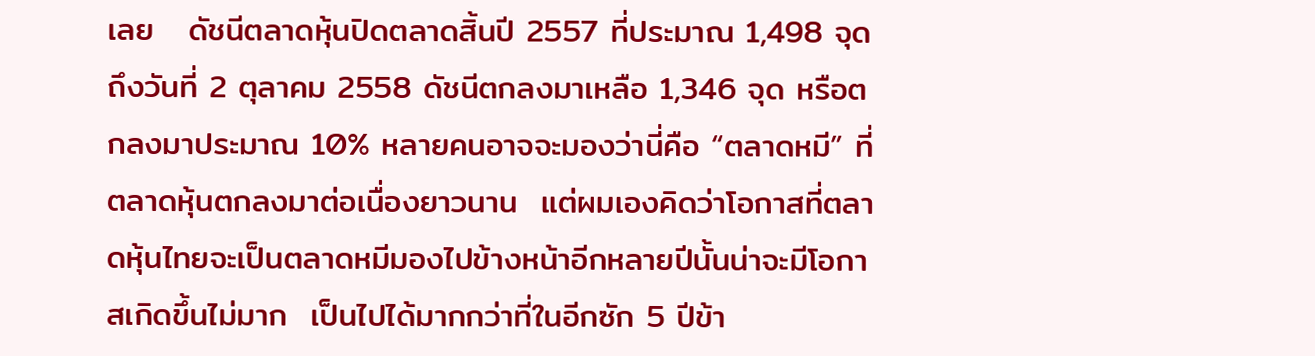เลย   ดัชนีตลาดหุ้นปิดตลาดสิ้นปี 2557 ที่ประมาณ 1,498 จุด ถึงวันที่ 2 ตุลาคม 2558 ดัชนีตกลงมาเหลือ 1,346 จุด หรือตกลงมาประมาณ 10% หลายคนอาจจะมองว่านี่คือ “ตลาดหมี” ที่ตลาดหุ้นตกลงมาต่อเนื่องยาวนาน  แต่ผมเองคิดว่าโอกาสที่ตลาดหุ้นไทยจะเป็นตลาดหมีมองไปข้างหน้าอีกหลายปีนั้นน่าจะมีโอกาสเกิดขึ้นไม่มาก  เป็นไปได้มากกว่าที่ในอีกซัก 5 ปีข้า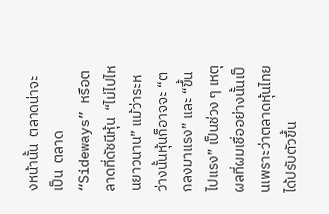งหน้านั้น  ตลาดน่าจะเป็น  ตลาด “Sideways” หรือตลาดที่ดัชนีหุ้น  “ไม่ไปไหนยาวนาน” แม้ว่าระหว่างนั้นหุ้นก็อาจจะ “ตกลงมาแรง” และ “ขึ้นไปแรง” เป็นช่วง ๆ เหตุผลที่ผมเชื่ออย่างนั้นเป็นเพราะว่าตลาดหุ้นไทยได้ปรับตัวขึ้น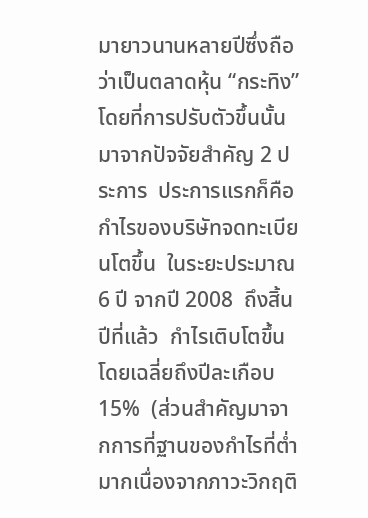มายาวนานหลายปีซึ่งถือว่าเป็นตลาดหุ้น “กระทิง” โดยที่การปรับตัวขึ้นนั้นมาจากปัจจัยสำคัญ 2 ประการ  ประการแรกก็คือ  กำไรของบริษัทจดทะเบียนโตขึ้น  ในระยะประมาณ 6 ปี จากปี 2008  ถึงสิ้นปีที่แล้ว  กำไรเติบโตขึ้นโดยเฉลี่ยถึงปีละเกือบ 15%  (ส่วนสำคัญมาจากการที่ฐานของกำไรที่ต่ำมากเนื่องจากภาวะวิกฤติ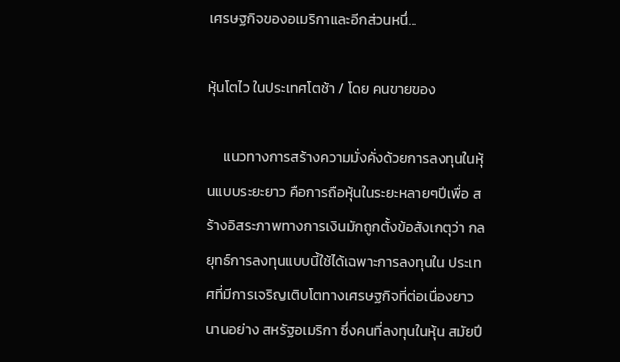เศรษฐกิจของอเมริกาและอีกส่วนหนึ่...

หุ้นโตไว ในประเทศโตช้า / โดย คนขายของ

     แนวทางการสร้างความมั่งคั่งด้วยการลงทุนในหุ้นแบบระยะยาว คือการถือหุ้นในระยะหลายๆปีเพื่อ สร้างอิสระภาพทางการเงินมักถูกตั้งข้อสังเกตุว่า กลยุทธ์การลงทุนแบบนี้ใช้ได้เฉพาะการลงทุนใน ประเทศที่มีการเจริญเติบโตทางเศรษฐกิจที่ต่อเนื่องยาวนานอย่าง สหรัฐอเมริกา ซึ่งคนที่ลงทุนในหุ้น สมัยปี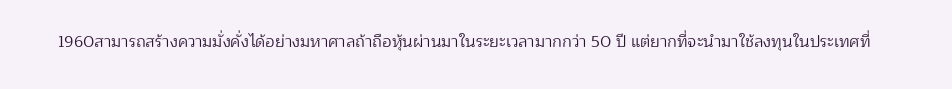1960สามารถสร้างความมั่งคั่งได้อย่างมหาศาลถ้าถือหุ้นผ่านมาในระยะเวลามากกว่า 50 ปี แต่ยากที่จะนำมาใช้ลงทุนในประเทศที่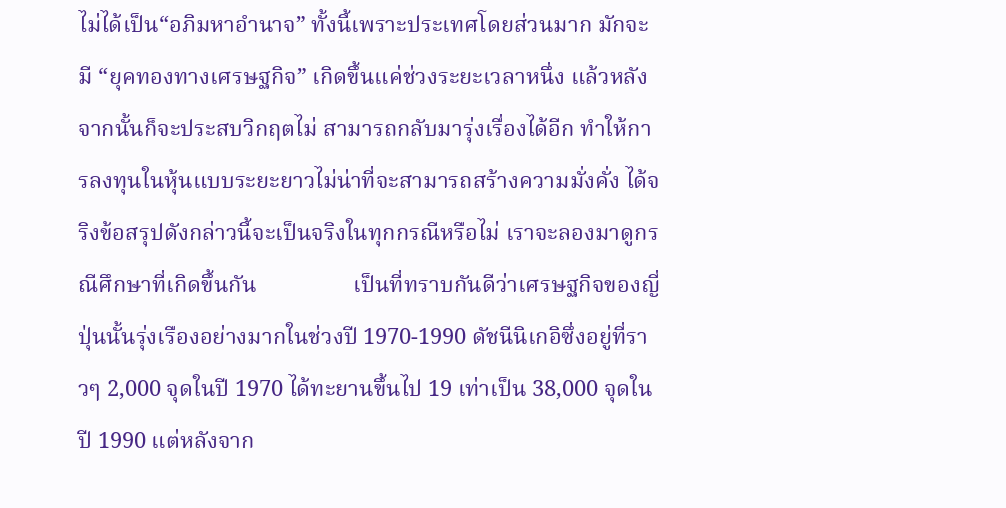ไม่ได้เป็น“อภิมหาอำนาจ” ทั้งนี้เพราะประเทศโดยส่วนมาก มักจะมี “ยุคทองทางเศรษฐกิจ” เกิดขึ้นแค่ช่วงระยะเวลาหนึ่ง แล้วหลังจากนั้นก็จะประสบวิกฤตไม่ สามารถกลับมารุ่งเรื่องได้อีก ทำให้การลงทุนในหุ้นแบบระยะยาวไม่น่าที่จะสามารถสร้างความมั่งคั่ง ได้จริงข้อสรุปดังกล่าวนี้จะเป็นจริงในทุกกรณีหรือไม่ เราจะลองมาดูกรณีศึกษาที่เกิดขึ้นกัน                 เป็นที่ทราบกันดีว่าเศรษฐกิจของญี่ปุ่นนั้นรุ่งเรืองอย่างมากในช่วงปี 1970-1990 ดัชนีนิเกอิซึ่งอยู่ที่ราวๆ 2,000 จุดในปี 1970 ได้ทะยานขึ้นไป 19 เท่าเป็น 38,000 จุดในปี 1990 แต่หลังจาก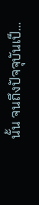นั้น จนถึงปัจจุบันเป็...